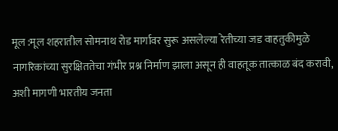मूल :मूल शहरातील सोमनाथ रोड मार्गावर सुरू असलेल्या रेतीच्या जड वाहतुकीमुळे नागरिकांच्या सुरक्षिततेचा गंभीर प्रश्न निर्माण झाला असून ही वाहतूक तात्काळ बंद करावी, अशी मागणी भारतीय जनता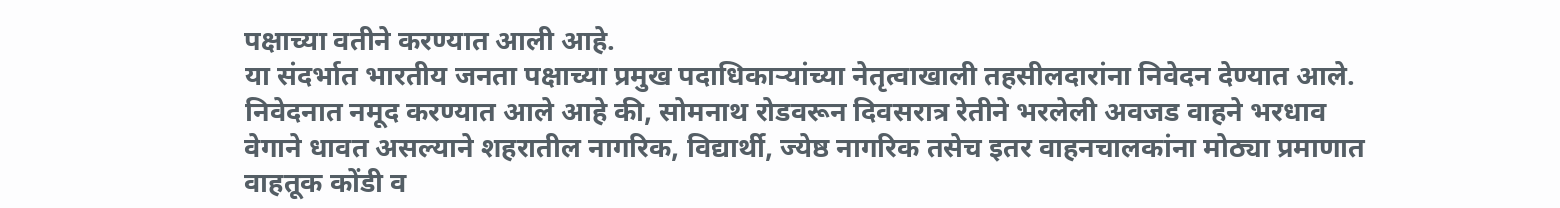पक्षाच्या वतीने करण्यात आली आहे.
या संदर्भात भारतीय जनता पक्षाच्या प्रमुख पदाधिकाऱ्यांच्या नेतृत्वाखाली तहसीलदारांना निवेदन देण्यात आले. निवेदनात नमूद करण्यात आले आहे की, सोमनाथ रोडवरून दिवसरात्र रेतीने भरलेली अवजड वाहने भरधाव वेगाने धावत असल्याने शहरातील नागरिक, विद्यार्थी, ज्येष्ठ नागरिक तसेच इतर वाहनचालकांना मोठ्या प्रमाणात वाहतूक कोंडी व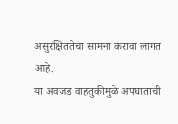असुरक्षिततेचा सामना करावा लागत आहे.
या अवजड वाहतुकीमुळे अपघाताची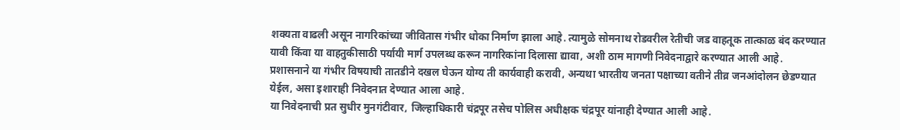शक्यता वाढली असून नागरिकांच्या जीवितास गंभीर धोका निर्माण झाला आहे. त्यामुळे सोमनाथ रोडवरील रेतीची जड वाहतूक तात्काळ बंद करण्यात यावी किंवा या वाहतुकीसाठी पर्यायी मार्ग उपलब्ध करून नागरिकांना दिलासा द्यावा, अशी ठाम मागणी निवेदनाद्वारे करण्यात आली आहे.
प्रशासनाने या गंभीर विषयाची तातडीने दखल घेऊन योग्य ती कार्यवाही करावी, अन्यथा भारतीय जनता पक्षाच्या वतीने तीव्र जनआंदोलन छेडण्यात येईल, असा इशाराही निवेदनात देण्यात आला आहे.
या निवेदनाची प्रत सुधीर मुनगंटीवार, जिल्हाधिकारी चंद्रपूर तसेच पोलिस अधीक्षक चंद्रपूर यांनाही देण्यात आली आहे.